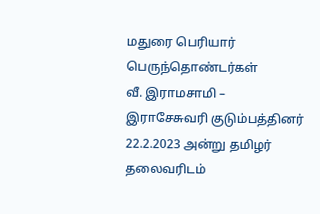மதுரை பெரியார் பெருந்தொண்டர்கள்
வீ. இராமசாமி – இராசேசுவரி குடும்பத்தினர்
22.2.2023 அன்று தமிழர் தலைவரிடம்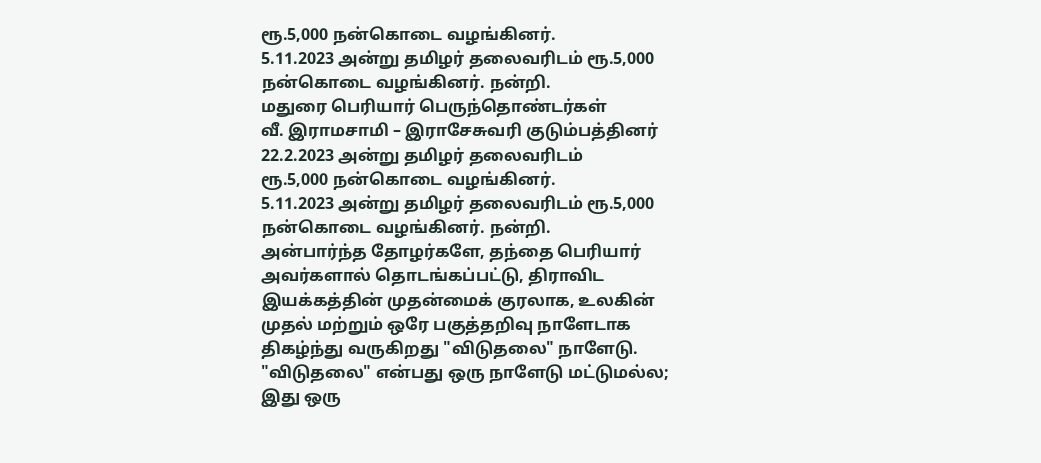ரூ.5,000 நன்கொடை வழங்கினர்.
5.11.2023 அன்று தமிழர் தலைவரிடம் ரூ.5,000 நன்கொடை வழங்கினர். நன்றி.
மதுரை பெரியார் பெருந்தொண்டர்கள்
வீ. இராமசாமி – இராசேசுவரி குடும்பத்தினர்
22.2.2023 அன்று தமிழர் தலைவரிடம்
ரூ.5,000 நன்கொடை வழங்கினர்.
5.11.2023 அன்று தமிழர் தலைவரிடம் ரூ.5,000 நன்கொடை வழங்கினர். நன்றி.
அன்பார்ந்த தோழர்களே, தந்தை பெரியார் அவர்களால் தொடங்கப்பட்டு, திராவிட இயக்கத்தின் முதன்மைக் குரலாக, உலகின் முதல் மற்றும் ஒரே பகுத்தறிவு நாளேடாக திகழ்ந்து வருகிறது "விடுதலை" நாளேடு. "விடுதலை" என்பது ஒரு நாளேடு மட்டுமல்ல; இது ஒரு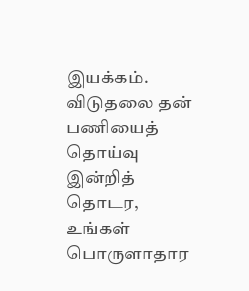இயக்கம். விடுதலை தன் பணியைத் தொய்வு இன்றித் தொடர, உங்கள் பொருளாதார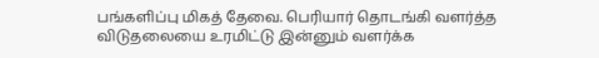பங்களிப்பு மிகத் தேவை. பெரியார் தொடங்கி வளர்த்த விடுதலையை உரமிட்டு இன்னும் வளர்க்க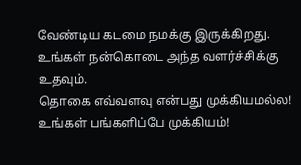வேண்டிய கடமை நமக்கு இருக்கிறது. உங்கள் நன்கொடை அந்த வளர்ச்சிக்கு உதவும்.
தொகை எவ்வளவு என்பது முக்கியமல்ல! உங்கள் பங்களிப்பே முக்கியம்!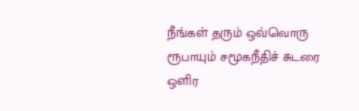நீங்கள் தரும் ஒவ்வொரு ரூபாயும் சமூகநீதிச் சுடரை ஒளிர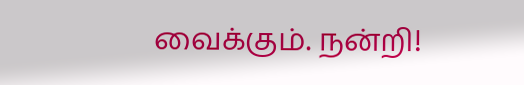வைக்கும். நன்றி!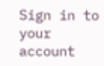Sign in to your account